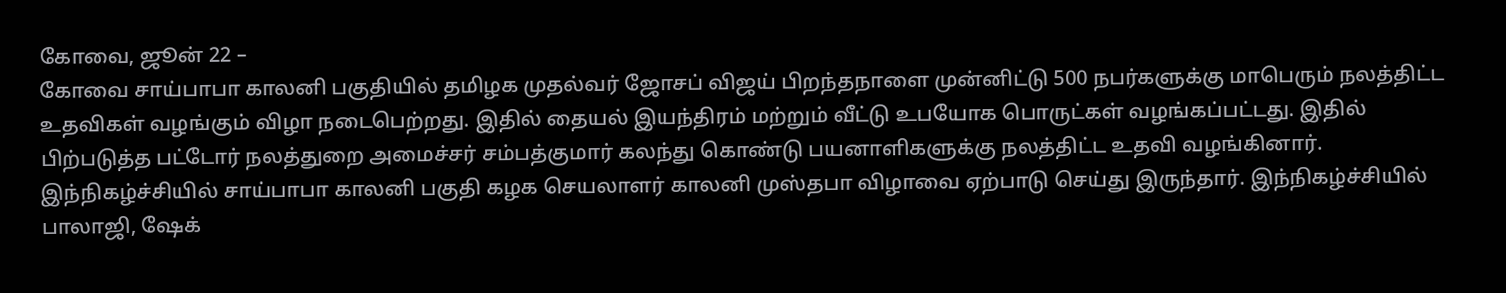கோவை, ஜூன் 22 –
கோவை சாய்பாபா காலனி பகுதியில் தமிழக முதல்வர் ஜோசப் விஜய் பிறந்தநாளை முன்னிட்டு 500 நபர்களுக்கு மாபெரும் நலத்திட்ட உதவிகள் வழங்கும் விழா நடைபெற்றது. இதில் தையல் இயந்திரம் மற்றும் வீட்டு உபயோக பொருட்கள் வழங்கப்பட்டது. இதில் பிற்படுத்த பட்டோர் நலத்துறை அமைச்சர் சம்பத்குமார் கலந்து கொண்டு பயனாளிகளுக்கு நலத்திட்ட உதவி வழங்கினார்.
இந்நிகழ்ச்சியில் சாய்பாபா காலனி பகுதி கழக செயலாளர் காலனி முஸ்தபா விழாவை ஏற்பாடு செய்து இருந்தார். இந்நிகழ்ச்சியில் பாலாஜி, ஷேக்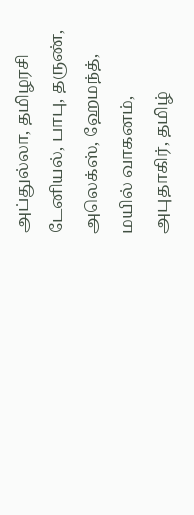அப்துல்லா, தமிழரசி டேனியல், பாபு, தருண், அலெக்ஸ், ஹேமந்த், மயில் வாகனம், அபுதாகிர், தமிழ்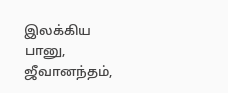இலக்கிய பானு, ஜீவானந்தம்,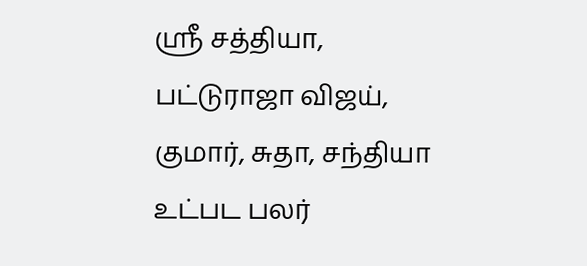ஶ்ரீ சத்தியா, பட்டுராஜா விஜய், குமார், சுதா, சந்தியா உட்பட பலர்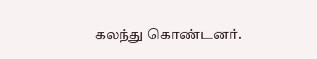கலந்து கொண்டனர்.